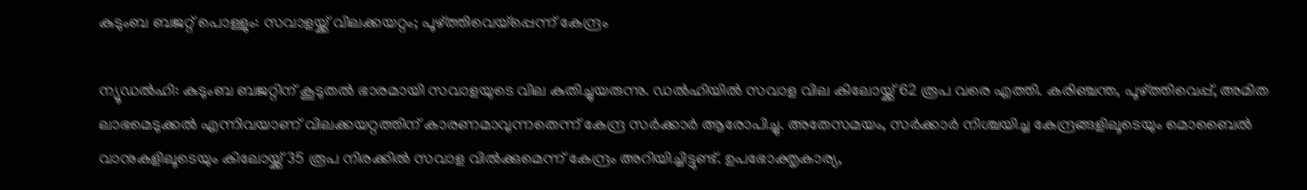കുടുംബ ബജറ്റ് പൊള്ളും: സവാളയ്ക്ക് വിലക്കയറ്റം; പൂഴ്ത്തിവെയ്‌പ്പെന്ന് കേന്ദ്രം

ന്യൂഡല്‍ഹി: കുടുംബ ബജറ്റിന് കൂടുതൽ ഭാരമായി സവാളയുടെ വില കുതിച്ചുയരുന്നു. ഡല്‍ഹിയില്‍ സവാള വില കിലോയ്ക്ക് 62 രൂപ വരെ എത്തി. കരിഞ്ചന്ത, പൂഴ്ത്തിവെപ്പ്, അമിത ലാഭമെടുക്കല്‍ എന്നിവയാണ് വിലക്കയറ്റത്തിന് കാരണമാവുന്നതെന്ന് കേന്ദ്ര സര്‍ക്കാര്‍ ആരോപിച്ചു. അതേസമയം, സര്‍ക്കാര്‍ നിശ്ചയിച്ച കേന്ദ്രങ്ങളിലൂടെയും മൊബൈല്‍ വാനുകളിലൂടെയും കിലോയ്ക്ക് 35 രൂപ നിരക്കില്‍ സവാള വില്‍ക്കുമെന്ന് കേന്ദ്രം അറിയിച്ചിട്ടുണ്ട്. ഉപഭോക്തൃകാര്യ,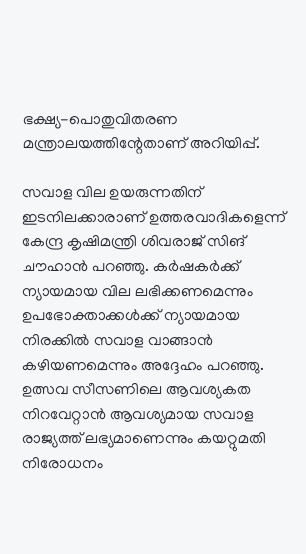ഭക്ഷ്യ-പൊതുവിതരണ മന്ത്രാലയത്തിന്റേതാണ് അറിയിപ്പ്.

സവാള വില ഉയരുന്നതിന് ഇടനിലക്കാരാണ് ഉത്തരവാദികളെന്ന് കേന്ദ്ര കൃഷിമന്ത്രി ശിവരാജ് സിങ് ചൗഹാന്‍ പറഞ്ഞു. കര്‍ഷകര്‍ക്ക് ന്യായമായ വില ലഭിക്കണമെന്നും ഉപഭോക്താക്കള്‍ക്ക് ന്യായമായ നിരക്കില്‍ സവാള വാങ്ങാന്‍ കഴിയണമെന്നും അദ്ദേഹം പറഞ്ഞു. ഉത്സവ സീസണിലെ ആവശ്യകത നിറവേറ്റാന്‍ ആവശ്യമായ സവാള രാജ്യത്ത് ലഭ്യമാണെന്നും കയറ്റുമതി നിരോധനം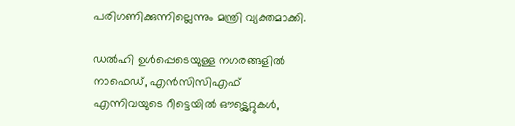പരിഗണിക്കുന്നില്ലെന്നും മന്ത്രി വ്യക്തമാക്കി.

ഡല്‍ഹി ഉള്‍പ്പെടെയുള്ള നഗരങ്ങളില്‍ നാഫെഡ്, എന്‍സിസിഎഫ് എന്നിവയുടെ റീട്ടെയില്‍ ഔട്ട്ലെറ്റുകള്‍,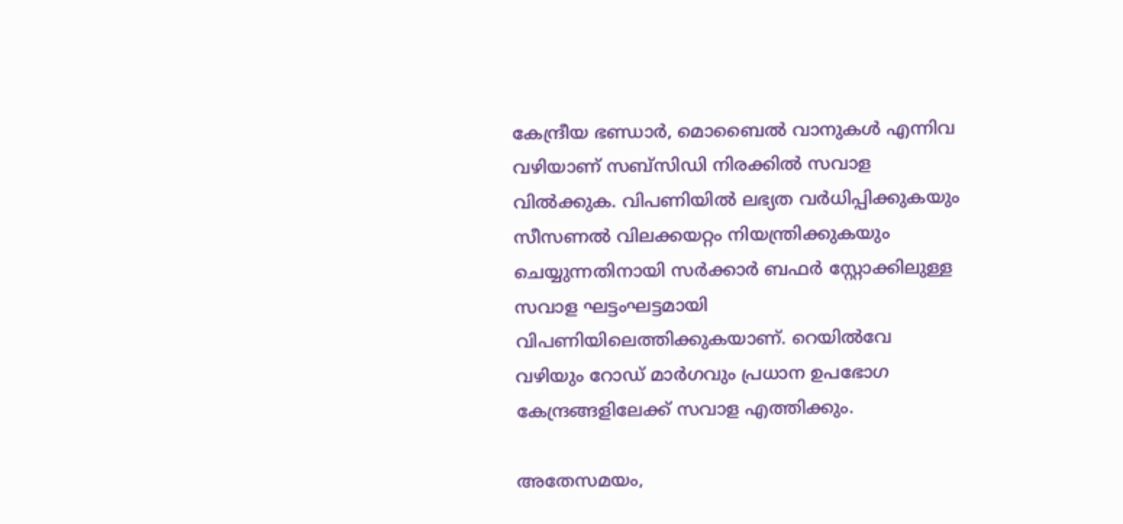കേന്ദ്രീയ ഭണ്ഡാര്‍, മൊബൈല്‍ വാനുകള്‍ എന്നിവ വഴിയാണ് സബ്‌സിഡി നിരക്കില്‍ സവാള വില്‍ക്കുക. വിപണിയില്‍ ലഭ്യത വര്‍ധിപ്പിക്കുകയും സീസണല്‍ വിലക്കയറ്റം നിയന്ത്രിക്കുകയും ചെയ്യുന്നതിനായി സര്‍ക്കാര്‍ ബഫര്‍ സ്റ്റോക്കിലുള്ള സവാള ഘട്ടംഘട്ടമായി വിപണിയിലെത്തിക്കുകയാണ്. റെയില്‍വേ വഴിയും റോഡ് മാര്‍ഗവും പ്രധാന ഉപഭോഗ കേന്ദ്രങ്ങളിലേക്ക് സവാള എത്തിക്കും.

അതേസമയം,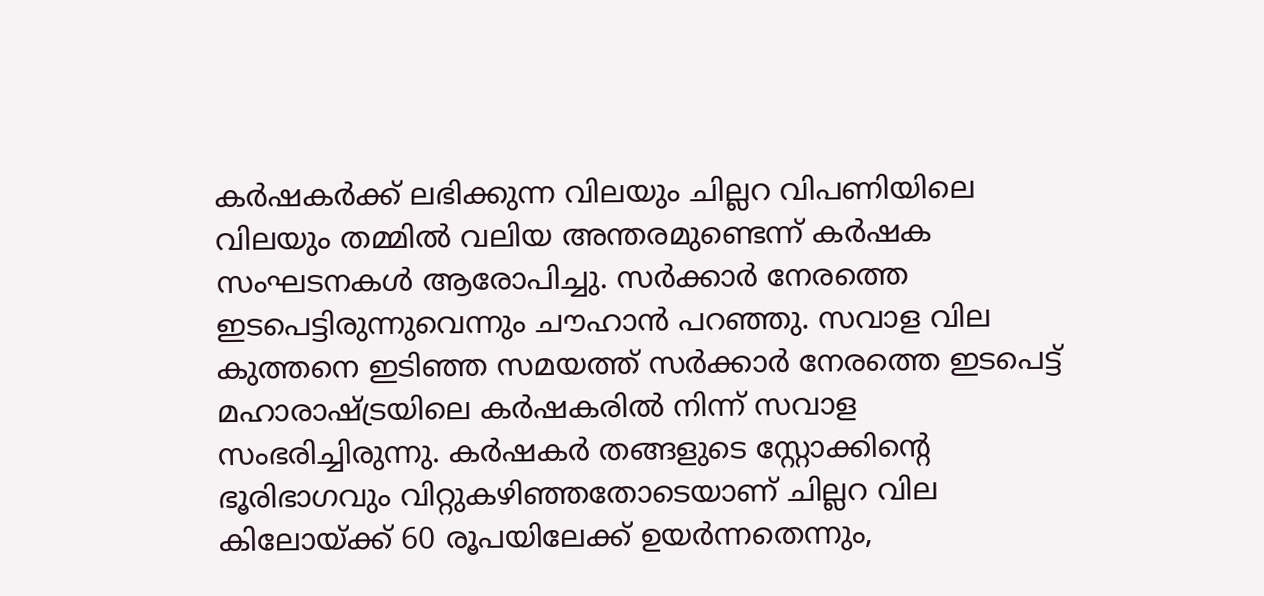കര്‍ഷകര്‍ക്ക് ലഭിക്കുന്ന വിലയും ചില്ലറ വിപണിയിലെ വിലയും തമ്മില്‍ വലിയ അന്തരമുണ്ടെന്ന് കര്‍ഷക സംഘടനകള്‍ ആരോപിച്ചു. സര്‍ക്കാര്‍ നേരത്തെ ഇടപെട്ടിരുന്നുവെന്നും ചൗഹാന്‍ പറഞ്ഞു. സവാള വില കുത്തനെ ഇടിഞ്ഞ സമയത്ത് സര്‍ക്കാര്‍ നേരത്തെ ഇടപെട്ട് മഹാരാഷ്ട്രയിലെ കര്‍ഷകരില്‍ നിന്ന് സവാള സംഭരിച്ചിരുന്നു. കര്‍ഷകര്‍ തങ്ങളുടെ സ്റ്റോക്കിന്റെ ഭൂരിഭാഗവും വിറ്റുകഴിഞ്ഞതോടെയാണ് ചില്ലറ വില കിലോയ്ക്ക് 60 രൂപയിലേക്ക് ഉയര്‍ന്നതെന്നും,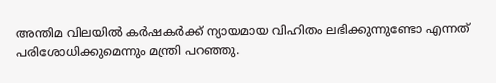അന്തിമ വിലയില്‍ കര്‍ഷകര്‍ക്ക് ന്യായമായ വിഹിതം ലഭിക്കുന്നുണ്ടോ എന്നത് പരിശോധിക്കുമെന്നും മന്ത്രി പറഞ്ഞു.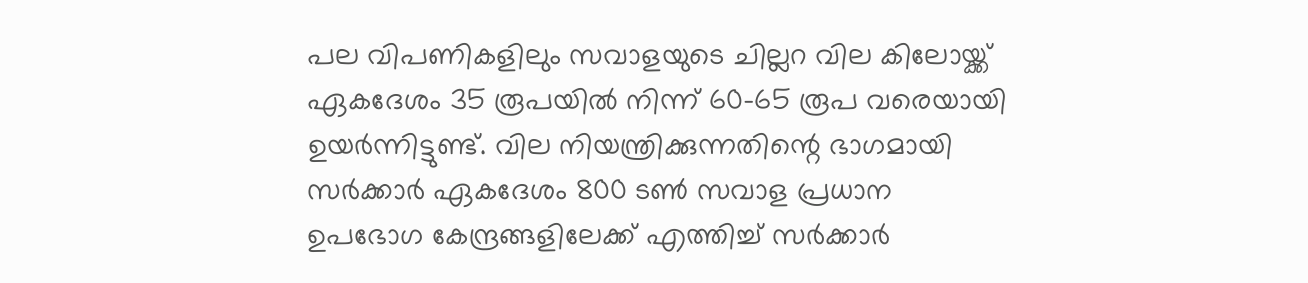പല വിപണികളിലും സവാളയുടെ ചില്ലറ വില കിലോയ്ക്ക് ഏകദേശം 35 രൂപയില്‍ നിന്ന് 60-65 രൂപ വരെയായി ഉയര്‍ന്നിട്ടുണ്ട്. വില നിയന്ത്രിക്കുന്നതിന്റെ ഭാഗമായി സര്‍ക്കാര്‍ ഏകദേശം 800 ടണ്‍ സവാള പ്രധാന ഉപഭോഗ കേന്ദ്രങ്ങളിലേക്ക് എത്തിച്ച് സര്‍ക്കാര്‍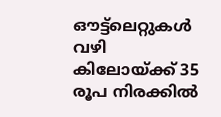ഔട്ട്ലെറ്റുകള്‍ വഴി കിലോയ്ക്ക് 35 രൂപ നിരക്കില്‍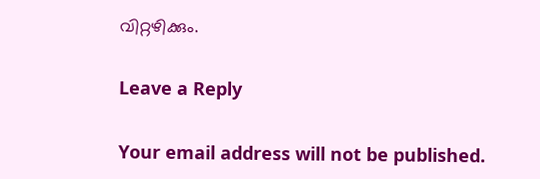വിറ്റഴിക്കും.

Leave a Reply

Your email address will not be published.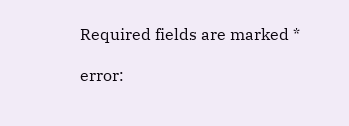Required fields are marked *

error: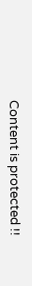Content is protected !!